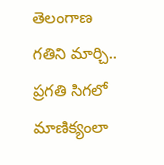తెలంగాణ గతిని మార్చి.. ప్రగతి సిగలో మాణిక్యంలా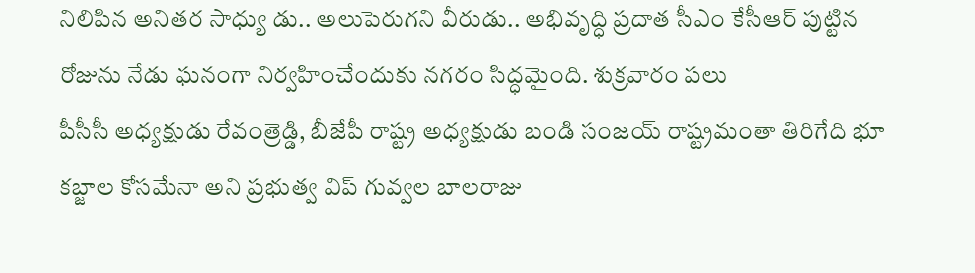నిలిపిన అనితర సాధ్యు డు.. అలుపెరుగని వీరుడు.. అభివృద్ధి ప్రదాత సీఎం కేసీఆర్ పుట్టిన రోజును నేడు ఘనంగా నిర్వహించేందుకు నగరం సిద్ధమైంది. శుక్రవారం పలు
పీసీసీ అధ్యక్షుడు రేవంత్రెడ్డి, బీజేపీ రాష్ట్ర అధ్యక్షుడు బండి సంజయ్ రాష్ట్రమంతా తిరిగేది భూ కబ్జాల కోసమేనా అని ప్రభుత్వ విప్ గువ్వల బాలరాజు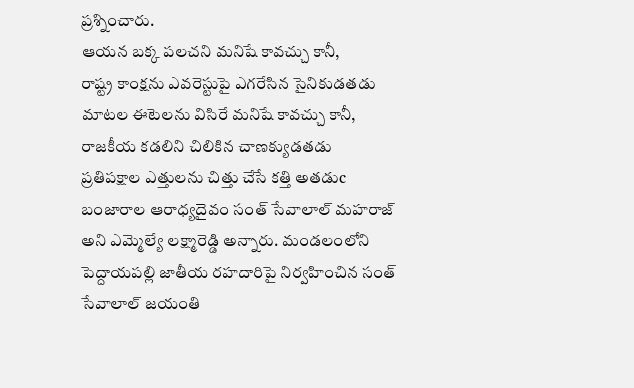ప్రశ్నించారు.
ఆయన బక్క పలచని మనిషే కావచ్చు కానీ,
రాష్ట్ర కాంక్షను ఎవరెస్టుపై ఎగరేసిన సైనికుడతడు
మాటల ఈటెలను విసిరే మనిషే కావచ్చు కానీ,
రాజకీయ కడలిని చిలికిన చాణక్యుడతడు
ప్రతిపక్షాల ఎత్తులను చిత్తు చేసే కత్తి అతడుc
బంజారాల ఆరాధ్యదైవం సంత్ సేవాలాల్ మహరాజ్ అని ఎమ్మెల్యే లక్ష్మారెడ్డి అన్నారు. మండలంలోని పెద్దాయపల్లి జాతీయ రహదారిపై నిర్వహించిన సంత్ సేవాలాల్ జయంతి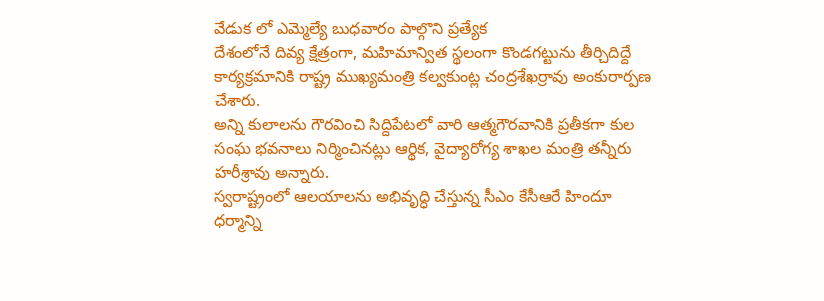వేడుక లో ఎమ్మెల్యే బుధవారం పాల్గొని ప్రత్యేక
దేశంలోనే దివ్య క్షేత్రంగా, మహిమాన్విత స్థలంగా కొండగట్టును తీర్చిదిద్దే కార్యక్రమానికి రాష్ట్ర ముఖ్యమంత్రి కల్వకుంట్ల చంద్రశేఖర్రావు అంకురార్పణ చేశారు.
అన్ని కులాలను గౌరవించి సిద్దిపేటలో వారి ఆత్మగౌరవానికి ప్రతీకగా కుల సంఘ భవనాలు నిర్మించినట్లు ఆర్థిక, వైద్యారోగ్య శాఖల మంత్రి తన్నీరు హరీశ్రావు అన్నారు.
స్వరాష్ట్రంలో ఆలయాలను అభివృద్ధి చేస్తున్న సీఎం కేసీఆరే హిందూ ధర్మాన్ని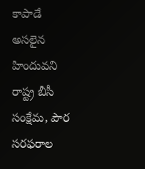కాపాడే అసలైన హిందువని రాష్ట్ర బీసీ సంక్షేమ, పౌర సరఫరాల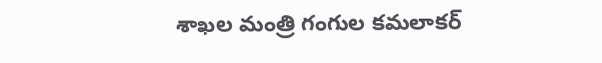శాఖల మంత్రి గంగుల కమలాకర్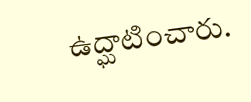ఉద్ఘాటించారు.